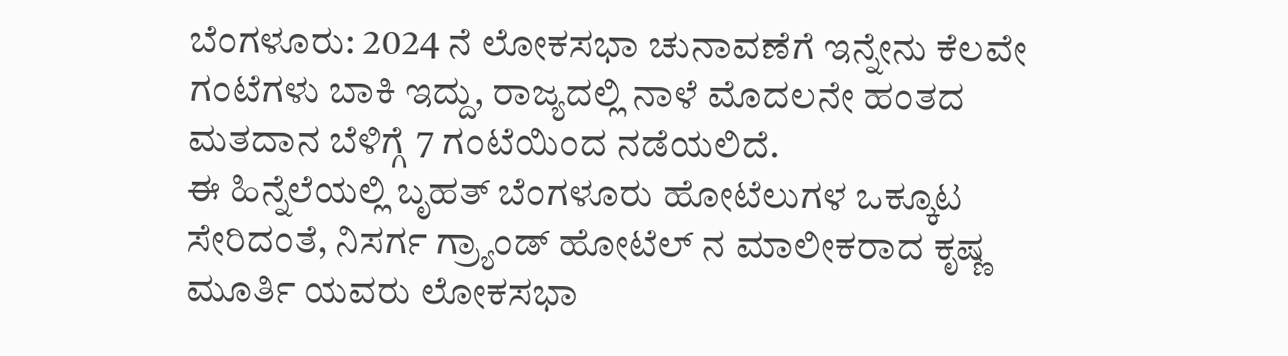ಬೆಂಗಳೂರು: 2024 ನೆ ಲೋಕಸಭಾ ಚುನಾವಣೆಗೆ ಇನ್ನೇನು ಕೆಲವೇ ಗಂಟೆಗಳು ಬಾಕಿ ಇದ್ದು, ರಾಜ್ಯದಲ್ಲಿ ನಾಳೆ ಮೊದಲನೇ ಹಂತದ ಮತದಾನ ಬೆಳಿಗ್ಗೆ 7 ಗಂಟೆಯಿಂದ ನಡೆಯಲಿದೆ.
ಈ ಹಿನ್ನೆಲೆಯಲ್ಲಿ ಬೃಹತ್ ಬೆಂಗಳೂರು ಹೋಟೆಲುಗಳ ಒಕ್ಕೂಟ ಸೇರಿದಂತೆ, ನಿಸರ್ಗ ಗ್ರ್ಯಾಂಡ್ ಹೋಟೆಲ್ ನ ಮಾಲೀಕರಾದ ಕೃಷ್ಣ ಮೂರ್ತಿ ಯವರು ಲೋಕಸಭಾ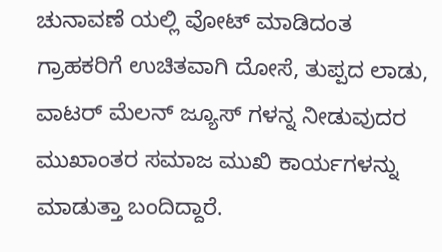ಚುನಾವಣೆ ಯಲ್ಲಿ ವೋಟ್ ಮಾಡಿದಂತ ಗ್ರಾಹಕರಿಗೆ ಉಚಿತವಾಗಿ ದೋಸೆ, ತುಪ್ಪದ ಲಾಡು, ವಾಟರ್ ಮೆಲನ್ ಜ್ಯೂಸ್ ಗಳನ್ನ ನೀಡುವುದರ ಮುಖಾಂತರ ಸಮಾಜ ಮುಖಿ ಕಾರ್ಯಗಳನ್ನು ಮಾಡುತ್ತಾ ಬಂದಿದ್ದಾರೆ.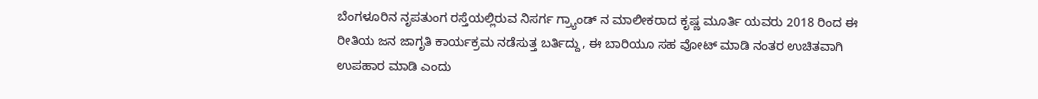ಬೆಂಗಳೂರಿನ ನೃಪತುಂಗ ರಸ್ತೆಯಲ್ಲಿರುವ ನಿಸರ್ಗ ಗ್ರ್ಯಾಂಡ್ ನ ಮಾಲೀಕರಾದ ಕೃಷ್ಣ ಮೂರ್ತಿ ಯವರು 2018 ರಿಂದ ಈ ರೀತಿಯ ಜನ ಜಾಗೃತಿ ಕಾರ್ಯಕ್ರಮ ನಡೆಸುತ್ತ ಬರ್ತಿದ್ದು, ಈ ಬಾರಿಯೂ ಸಹ ವೋಟ್ ಮಾಡಿ ನಂತರ ಉಚಿತವಾಗಿ ಉಪಹಾರ ಮಾಡಿ ಎಂದು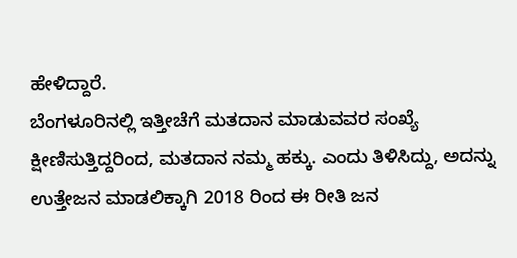ಹೇಳಿದ್ದಾರೆ.
ಬೆಂಗಳೂರಿನಲ್ಲಿ ಇತ್ತೀಚೆಗೆ ಮತದಾನ ಮಾಡುವವರ ಸಂಖ್ಯೆ ಕ್ಷೀಣಿಸುತ್ತಿದ್ದರಿಂದ, ಮತದಾನ ನಮ್ಮ ಹಕ್ಕು. ಎಂದು ತಿಳಿಸಿದ್ದು, ಅದನ್ನು ಉತ್ತೇಜನ ಮಾಡಲಿಕ್ಕಾಗಿ 2018 ರಿಂದ ಈ ರೀತಿ ಜನ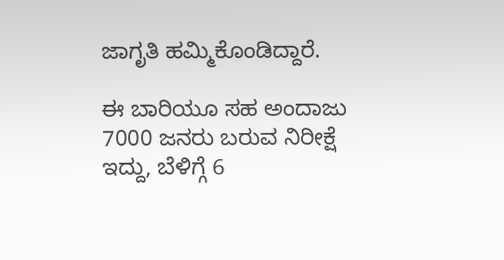ಜಾಗೃತಿ ಹಮ್ಮಿಕೊಂಡಿದ್ದಾರೆ.

ಈ ಬಾರಿಯೂ ಸಹ ಅಂದಾಜು 7000 ಜನರು ಬರುವ ನಿರೀಕ್ಷೆ ಇದ್ದು, ಬೆಳಿಗ್ಗೆ 6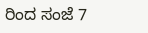ರಿಂದ ಸಂಜೆ 7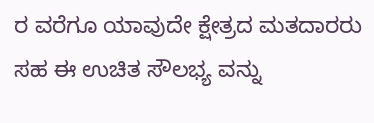ರ ವರೆಗೂ ಯಾವುದೇ ಕ್ಷೇತ್ರದ ಮತದಾರರು ಸಹ ಈ ಉಚಿತ ಸೌಲಭ್ಯ ವನ್ನು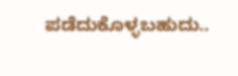ಪಡೆದುಕೊಳ್ಳಬಹುದು..